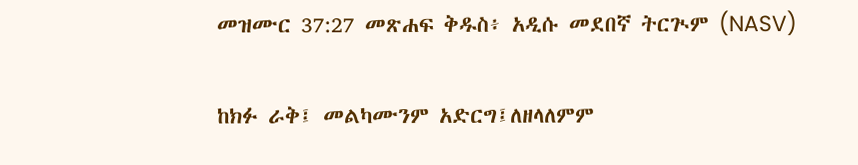መዝሙር 37:27 መጽሐፍ ቅዱስ፥ አዲሱ መደበኛ ትርጒም (NASV)

ከክፉ ራቅ፤ መልካሙንም አድርግ፤ለዘላለምም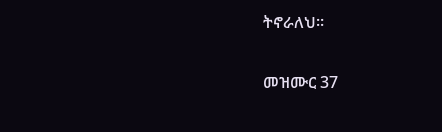ትኖራለህ።

መዝሙር 37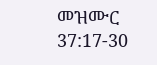መዝሙር 37:17-30